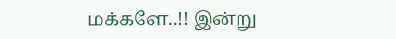மக்களே..!! இன்று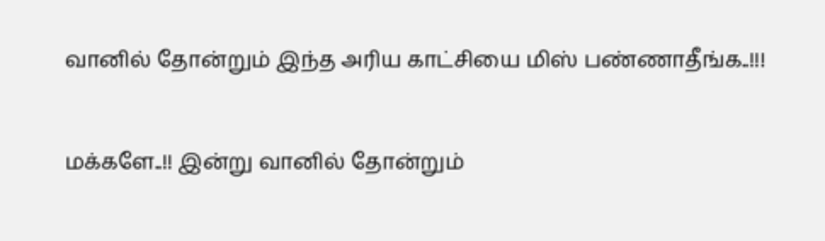வானில் தோன்றும் இந்த அரிய காட்சியை மிஸ் பண்ணாதீங்க..!!!

மக்களே..!! இன்று வானில் தோன்றும்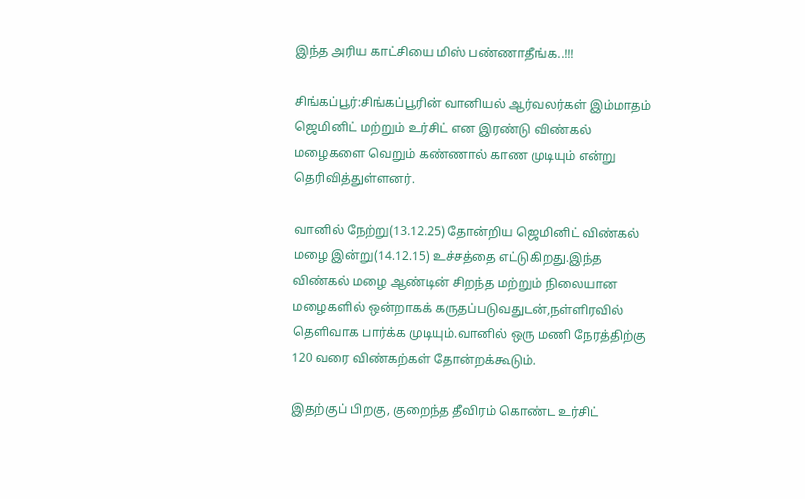இந்த அரிய காட்சியை மிஸ் பண்ணாதீங்க..!!!

சிங்கப்பூர்:சிங்கப்பூரின் வானியல் ஆர்வலர்கள் இம்மாதம் ஜெமினிட் மற்றும் உர்சிட் என இரண்டு விண்கல் மழைகளை வெறும் கண்ணால் காண முடியும் என்று தெரிவித்துள்ளனர்.

வானில் நேற்று(13.12.25) தோன்றிய ஜெமினிட் விண்கல் மழை இன்று(14.12.15) உச்சத்தை எட்டுகிறது.இந்த விண்கல் மழை ஆண்டின் சிறந்த மற்றும் நிலையான மழைகளில் ஒன்றாகக் கருதப்படுவதுடன்,நள்ளிரவில் தெளிவாக பார்க்க முடியும்.வானில் ஒரு மணி நேரத்திற்கு 120 வரை விண்கற்கள் தோன்றக்கூடும்.

இதற்குப் பிறகு, குறைந்த தீவிரம் கொண்ட உர்சிட்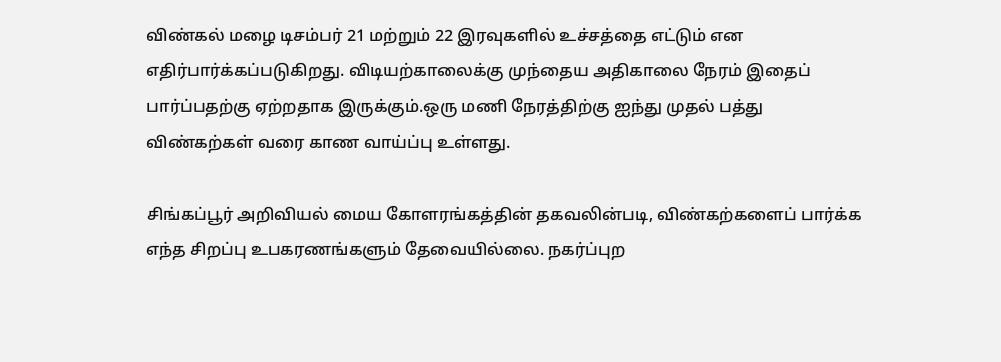விண்கல் மழை டிசம்பர் 21 மற்றும் 22 இரவுகளில் உச்சத்தை எட்டும் என எதிர்பார்க்கப்படுகிறது. விடியற்காலைக்கு முந்தைய அதிகாலை நேரம் இதைப் பார்ப்பதற்கு ஏற்றதாக இருக்கும்.ஒரு மணி நேரத்திற்கு ஐந்து முதல் பத்து விண்கற்கள் வரை காண வாய்ப்பு உள்ளது.

சிங்கப்பூர் அறிவியல் மைய கோளரங்கத்தின் தகவலின்படி, விண்கற்களைப் பார்க்க எந்த சிறப்பு உபகரணங்களும் தேவையில்லை. நகர்ப்புற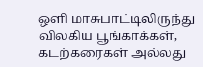ஒளி மாசுபாட்டிலிருந்து விலகிய பூங்காக்கள், கடற்கரைகள் அல்லது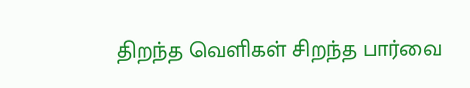திறந்த வெளிகள் சிறந்த பார்வை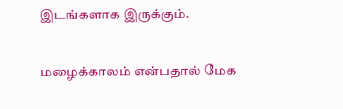இடங்களாக இருக்கும்.

மழைக்காலம் என்பதால் மேக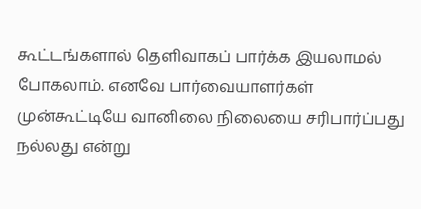கூட்டங்களால் தெளிவாகப் பார்க்க இயலாமல் போகலாம். எனவே பார்வையாளர்கள் முன்கூட்டியே வானிலை நிலையை சரிபார்ப்பது நல்லது என்று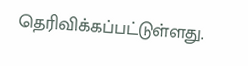தெரிவிக்கப்பட்டுள்ளது.